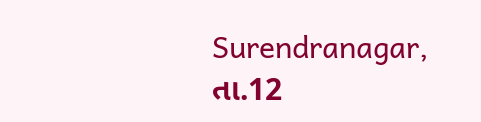Surendranagar, તા.12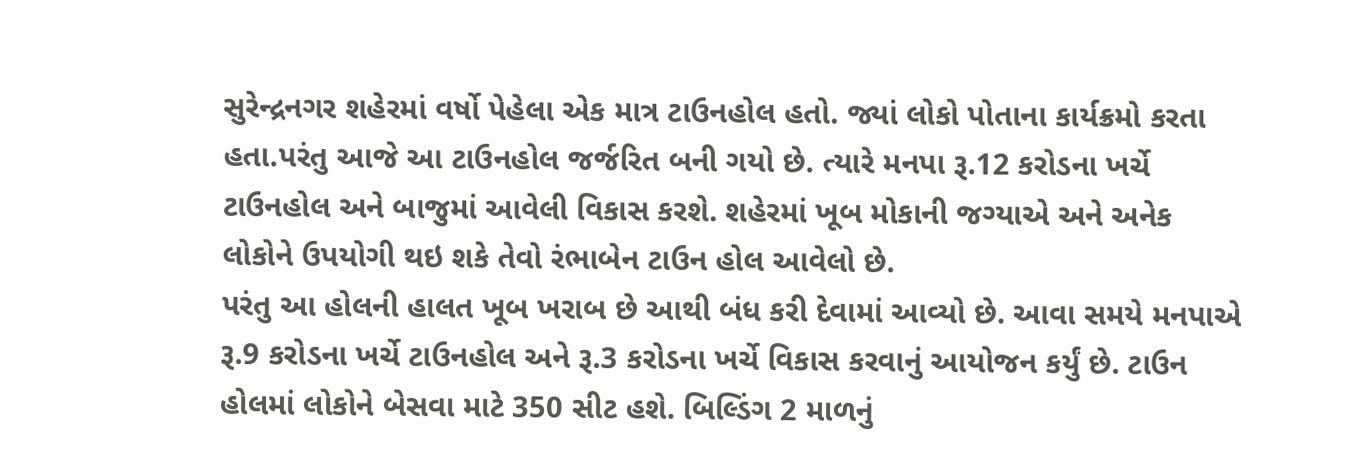સુરેન્દ્રનગર શહેરમાં વર્ષો પેહેલા એક માત્ર ટાઉનહોલ હતો. જ્યાં લોકો પોતાના કાર્યક્રમો કરતા હતા.પરંતુ આજે આ ટાઉનહોલ જર્જરિત બની ગયો છે. ત્યારે મનપા રૂ.12 કરોડના ખર્ચે ટાઉનહોલ અને બાજુમાં આવેલી વિકાસ કરશે. શહેરમાં ખૂબ મોકાની જગ્યાએ અને અનેક લોકોને ઉપયોગી થઇ શકે તેવો રંભાબેન ટાઉન હોલ આવેલો છે.
પરંતુ આ હોલની હાલત ખૂબ ખરાબ છે આથી બંધ કરી દેવામાં આવ્યો છે. આવા સમયે મનપાએ રૂ.9 કરોડના ખર્ચે ટાઉનહોલ અને રૂ.3 કરોડના ખર્ચે વિકાસ કરવાનું આયોજન કર્યું છે. ટાઉન હોલમાં લોકોને બેસવા માટે 350 સીટ હશે. બિલ્ડિંગ 2 માળનું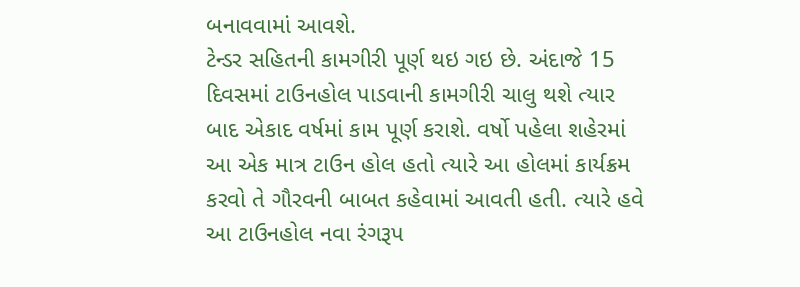બનાવવામાં આવશે.
ટેન્ડર સહિતની કામગીરી પૂર્ણ થઇ ગઇ છે. અંદાજે 15 દિવસમાં ટાઉનહોલ પાડવાની કામગીરી ચાલુ થશે ત્યાર બાદ એકાદ વર્ષમાં કામ પૂર્ણ કરાશે. વર્ષો પહેલા શહેરમાં આ એક માત્ર ટાઉન હોલ હતો ત્યારે આ હોલમાં કાર્યક્રમ કરવો તે ગૌરવની બાબત કહેવામાં આવતી હતી. ત્યારે હવે આ ટાઉનહોલ નવા રંગરૂપ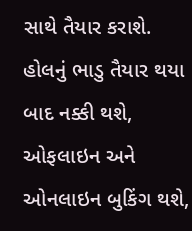સાથે તૈયાર કરાશે.
હોલનું ભાડુ તૈયાર થયા બાદ નક્કી થશે, ઓફલાઇન અને ઓનલાઇન બુકિંગ થશે,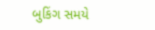બુકિંગ સમયે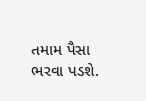તમામ પૈસા ભરવા પડશે.